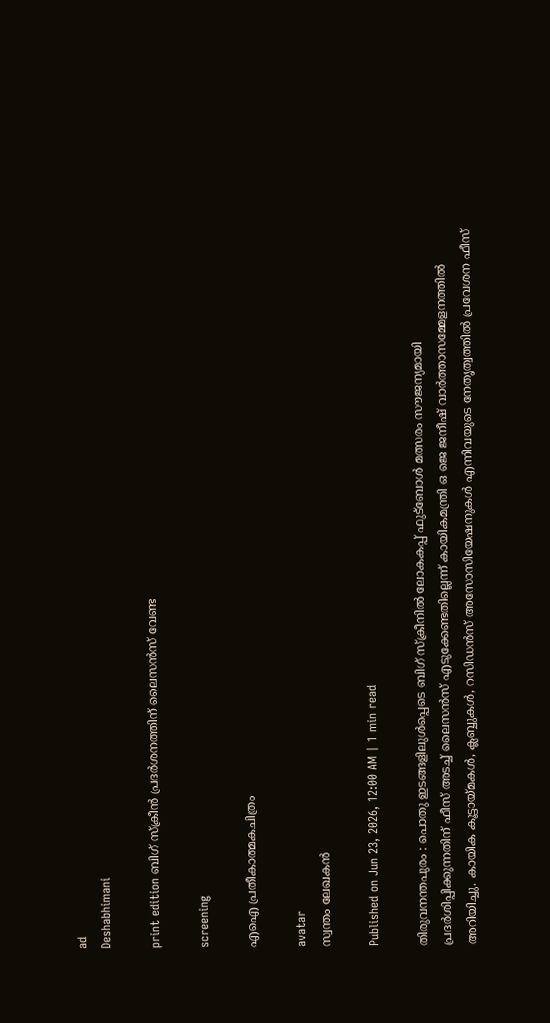ad
Deshabhimani

print edition ബിഗ്‌ സ്‌ക്രീൻ പ്രദർശനത്തിന്‌ ലൈസൻസ്‌ വേണ്ട

screening

എഐ പ്രതീകാത്മകചിത്രം

avatar
സ്വന്തം ലേഖകൻ

Published on Jun 23, 2026, 12:00 AM | 1 min read

തിരുവനന്തപുരം : പൊതു ഇടങ്ങളിലുൾപ്പെടെ ബിഗ്‌ സ്‌ക്രീനിൽ ലോകകപ്പ്‌ ഫുട്‌ബോൾ മത്സരം സൗജന്യമായി പ്രദർശിപ്പിക്കുന്നതിന്‌ ഫീസ്‌ അടച്ച്‌ ലൈസൻസ്‌ എടുക്കേണ്ടതില്ലെന്ന്‌ കായികമന്ത്രി ഒ ജെ ജനീഷ്‌ വാർത്താസമ്മേളനത്തിൽ അറിയിച്ചു. കായിക കൂട്ടായ്മകള്‍, ക്ലബ്ബുകള്‍, റസിഡന്‍സ് അസോസിയേഷനുകള്‍ എന്നിവയുടെ നേതൃത്വത്തില്‍ പ്രവേശന ഫീസ്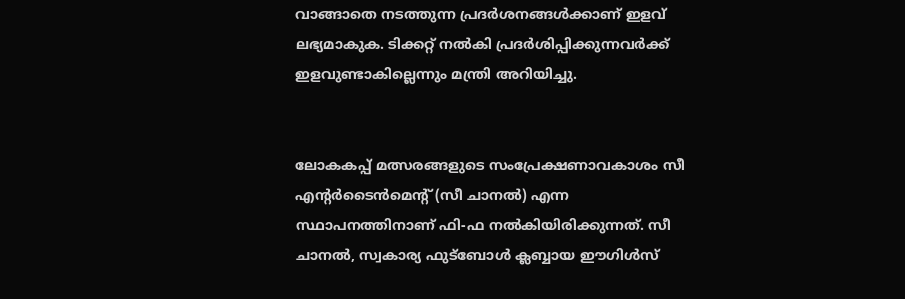വാങ്ങാതെ നടത്തുന്ന പ്രദര്‍ശനങ്ങള്‍ക്കാണ് ഇളവ് ലഭ്യമാകുക. ടിക്കറ്റ്‌ നൽകി പ്രദർശിപ്പിക്കുന്നവർക്ക്‌ ഇളവുണ്ടാകില്ലെന്നും മന്ത്രി അറിയിച്ചു.


ലോകകപ്പ്‌ മത്സരങ്ങളുടെ സംപ്രേക്ഷണാവകാശം സീ എന്റര്‍ടൈന്‍മെന്റ് (സീ ചാനൽ) എന്ന സ്ഥാപനത്തിനാണ്‌ ഫി-ഫ നൽകിയിരിക്കുന്നത്‌. സീ ചാനല്‍, സ്വകാര്യ ഫുട്‌ബോള്‍ ക്ലബ്ബായ ഈഗിള്‍സ്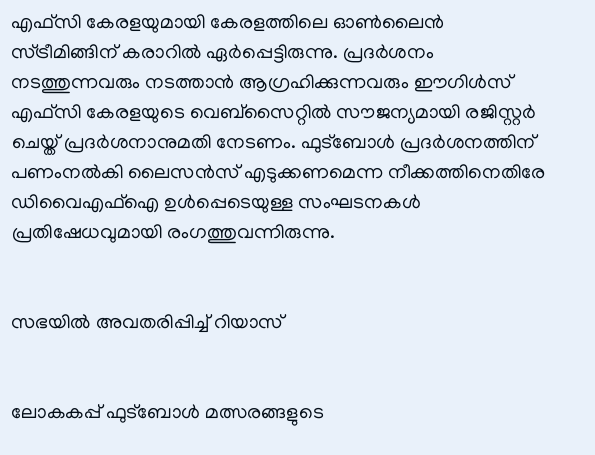എഫ്സി കേരളയുമായി കേരളത്തിലെ ഓണ്‍ലൈന്‍ സ്ട്രീമിങ്ങിന്‌ കരാറില്‍ ഏര്‍പ്പെട്ടിരുന്നു. പ്രദര്‍ശനം നടത്തുന്നവരും നടത്താന്‍ ആഗ്രഹിക്കുന്നവരും ഈഗിള്‍സ് എഫ്സി കേരളയുടെ വെബ്‌സൈറ്റിൽ സ‍ൗജന്യമായി രജിസ്റ്റര്‍ ചെയ്ത്‌ പ്രദര്‍ശനാനുമതി നേടണം. ഫുട്‌ബോൾ പ്രദർശനത്തിന്‌ പണംനൽകി ലൈസൻസ്‌ എടുക്കണമെന്ന നീക്കത്തിനെതിരേ ഡിവൈഎഫ്‌ഐ ഉൾപ്പെടെയുള്ള സംഘടനകൾ പ്രതിഷേധവുമായി രംഗത്തുവന്നിരുന്നു.


സഭയിൽ അവതരിപ്പിച്ച്‌ റിയാസ്‌


ലോകകപ്പ്‌ ഫുട്‌ബോൾ മത്സരങ്ങളുടെ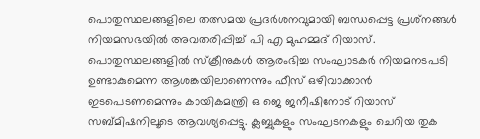പൊതുസ്ഥലങ്ങളിലെ തത്സമയ പ്രദർശനവുമായി ബന്ധപ്പെട്ട പ്രശ്‌നങ്ങൾ നിയമസഭയിൽ അവതരിപ്പിച്ച്‌ പി എ മുഹമ്മദ്‌ റിയാസ്‌. പൊതുസ്ഥലങ്ങളിൽ സ്‌ക്രീനുകൾ ആരംഭിച്ച സംഘാടകർ നിയമനടപടി ഉണ്ടാകുമെന്ന ആശങ്കയിലാണെന്നും ഫീസ് ഒഴിവാക്കാൻ ഇടപെടണമെന്നും കായികമന്ത്രി ഒ ജെ ജനീഷിനോട്‌ റിയാസ്‌ സബ്‌മിഷനിലൂടെ ആവശ്യപ്പെട്ടു. ക്ലബ്ബുകളും സംഘടനകളും ചെറിയ തുക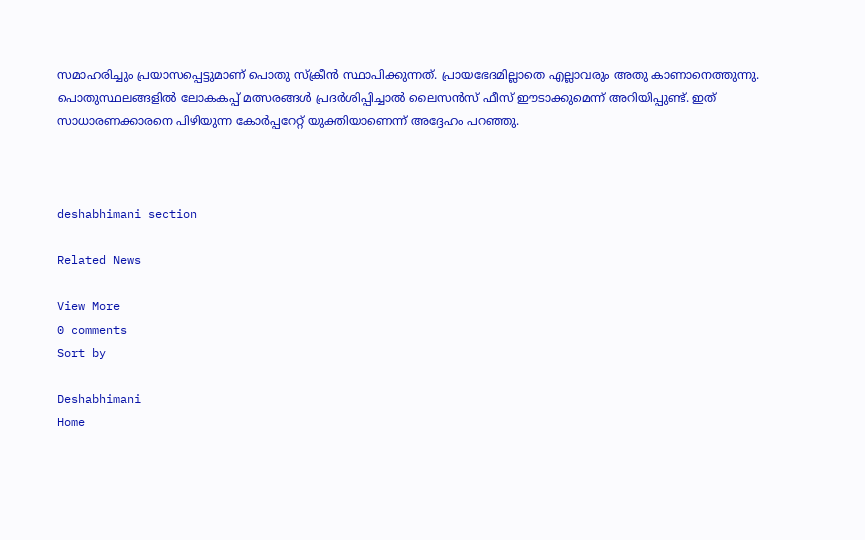സമാഹരിച്ചും പ്രയാസപ്പെട്ടുമാണ് പൊതു സ്ക്രീൻ സ്ഥാപിക്കുന്നത്. പ്രായഭേദമില്ലാതെ എല്ലാവരും അതു കാണാനെത്തുന്നു. പൊതുസ്ഥലങ്ങളിൽ ലോകകപ്പ് മത്സരങ്ങൾ പ്രദർശിപ്പിച്ചാൽ ലൈസൻസ് ഫീസ് ഈടാക്കുമെന്ന് അറിയിപ്പുണ്ട്‌. ഇത് സാധാരണക്കാരനെ പിഴിയുന്ന കോർപ്പറേറ്റ് യുക്തിയാണെന്ന്‌ അദ്ദേഹം പറഞ്ഞു.



deshabhimani section

Related News

View More
0 comments
Sort by

Deshabhimani
Home